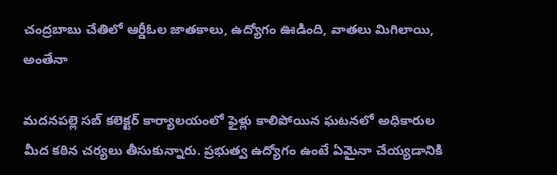చంద్రబాబు చేతిలో ఆర్డీఓల జాతకాలు, ఉద్యోగం ఊడింది, వాతలు మిగిలాయి, అంతేనా

మదనపల్లె సబ్ కలెక్టర్ కార్యాలయంలో ఫైళ్లు కాలిపోయిన ఘటనలో అధికారుల మీద కఠిన చర్యలు తీసుకున్నారు. ప్రభుత్వ ఉద్యోగం ఉంటే ఏమైనా చేయ్యడానికి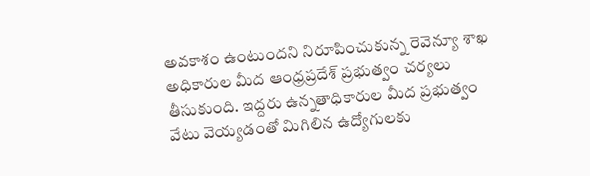అవకాశం ఉంటుందని నిరూపించుకున్న రెవెన్యూ శాఖ అధికారుల మీద ఆంధ్రప్రదేశ్ ప్రభుత్వం చర్యలు తీసుకుంది. ఇద్దరు ఉన్నతాధికారుల మీద ప్రభుత్వం వేటు వెయ్యడంతో మిగిలిన ఉద్యోగులకు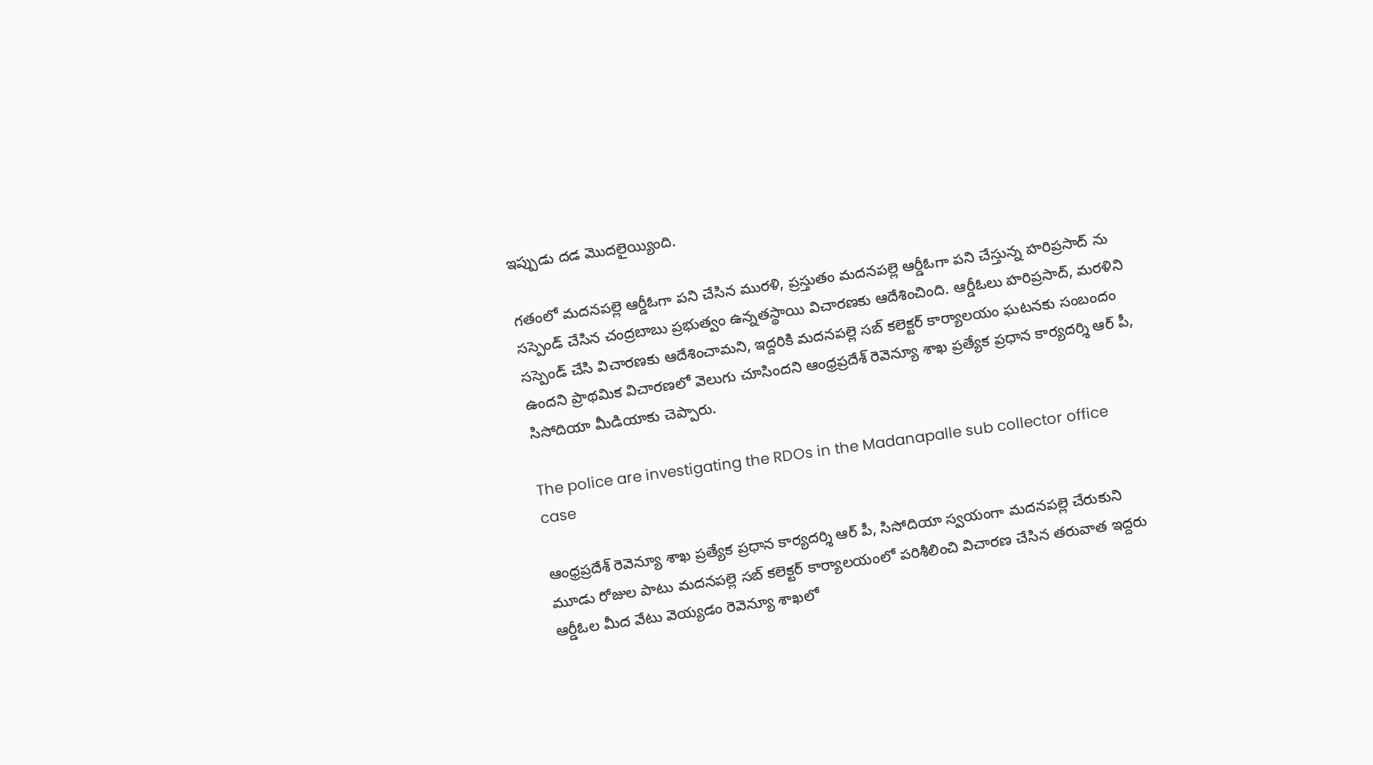ఇప్పుడు దడ మొదలైయ్యింది.

గతంలో మదనపల్లె ఆర్డీఓగా పని చేసిన మురళి, ప్రస్తుతం మదనపల్లె ఆర్డీఓగా పని చేస్తున్న హరిప్రసాద్ ను సస్పెండ్ చేసిన చంద్రబాబు ప్రభుత్వం ఉన్నతస్థాయి విచారణకు ఆదేశించింది. ఆర్డీఓలు హరిప్రసాద్, మరళిని సస్పెండ్ చేసి విచారణకు ఆదేశించామని, ఇద్దరికి మదనపల్లె సబ్ కలెక్టర్ కార్యాలయం ఘటనకు సంబందం ఉందని ప్రాథమిక విచారణలో వెలుగు చూసిందని ఆంధ్రప్రదేశ్ రెవెన్యూ శాఖ ప్రత్యేక ప్రధాన కార్యదర్శి ఆర్ పీ, సిసోదియా మీడియాకు చెప్పారు.

The police are investigating the RDOs in the Madanapalle sub collector office case

ఆంధ్రప్రదేశ్ రెవెన్యూ శాఖ ప్రత్యేక ప్రధాన కార్యదర్శి ఆర్ పీ, సిసోదియా స్వయంగా మదనపల్లె చేరుకుని మూడు రోజుల పాటు మదనపల్లె సబ్ కలెక్టర్ కార్యాలయంలో పరిశీలించి విచారణ చేసిన తరువాత ఇద్దరు ఆర్డీఓల మీద వేటు వెయ్యడం రెవెన్యూ శాఖలో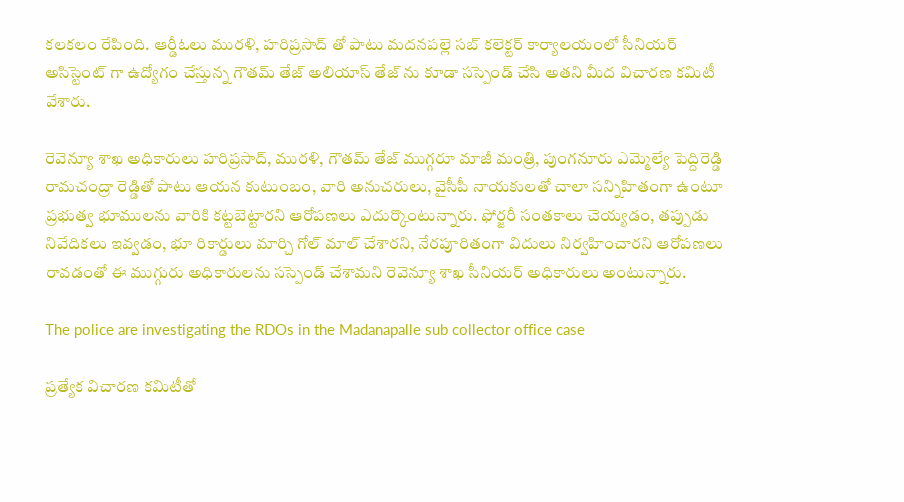కలకలం రేపింది. ఆర్డీఓలు మురళి, హరిప్రసాద్ తో పాటు మదనపల్లె సబ్ కలెక్టర్ కార్యాలయంలో సీనియర్ అసిస్టెంట్ గా ఉద్యోగం చేస్తున్న గౌతమ్ తేజ్ అలియాస్ తేజ్ ను కూడా సస్పెండ్ చేసి అతని మీద విచారణ కమిటీ వేశారు.

రెవెన్యూ శాఖ అధికారులు హరిప్రసాద్, మురళి, గౌతమ్ తేజ్ ముగ్గరూ మాజీ మంత్రి, పుంగనూరు ఎమ్మెల్యే పెద్దిరెడ్డి రామచంద్రా రెడ్డితో పాటు ఆయన కుటుంబం, వారి అనుచరులు, వైసీపీ నాయకులతో చాలా సన్నిహితంగా ఉంటూ ప్రభుత్వ భూములను వారికి కట్టబెట్టారని ఆరోపణలు ఎదుర్కొంటున్నారు. ఫోర్జరీ సంతకాలు చెయ్యడం, తప్పుడు నివేదికలు ఇవ్వడం, భూ రికార్డులు మార్చి గోల్ మాల్ చేశారని, నేరపూరితంగా విదులు నిర్వహించారని ఆరోపణలు రావడంతో ఈ ముగ్గురు అధికారులను సస్పెండ్ చేశామని రెవెన్యూ శాఖ సీనియర్ అధికారులు అంటున్నారు.

The police are investigating the RDOs in the Madanapalle sub collector office case

ప్రత్యేక విచారణ కమిటీతో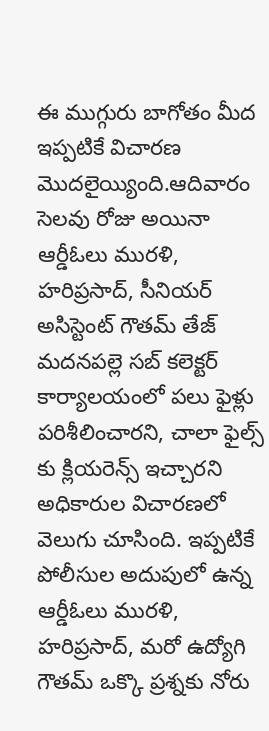ఈ ముగ్గురు బాగోతం మీద ఇప్పటికే విచారణ మొదలైయ్యింది.ఆదివారం సెలవు రోజు అయినా ఆర్డీఓలు మురళి, హరిప్రసాద్, సీనియర్ అసిస్టెంట్ గౌతమ్ తేజ్ మదనపల్లె సబ్ కలెక్టర్ కార్యాలయంలో పలు ఫైళ్లు పరిశీలించారని, చాలా ఫైల్స్ కు క్లియరెన్స్ ఇచ్చారని అధికారుల విచారణలో వెలుగు చూసింది. ఇప్పటికే పోలీసుల అదుపులో ఉన్న ఆర్డీఓలు మురళి, హరిప్రసాద్, మరో ఉద్యోగి గౌతమ్ ఒక్కొ ప్రశ్నకు నోరు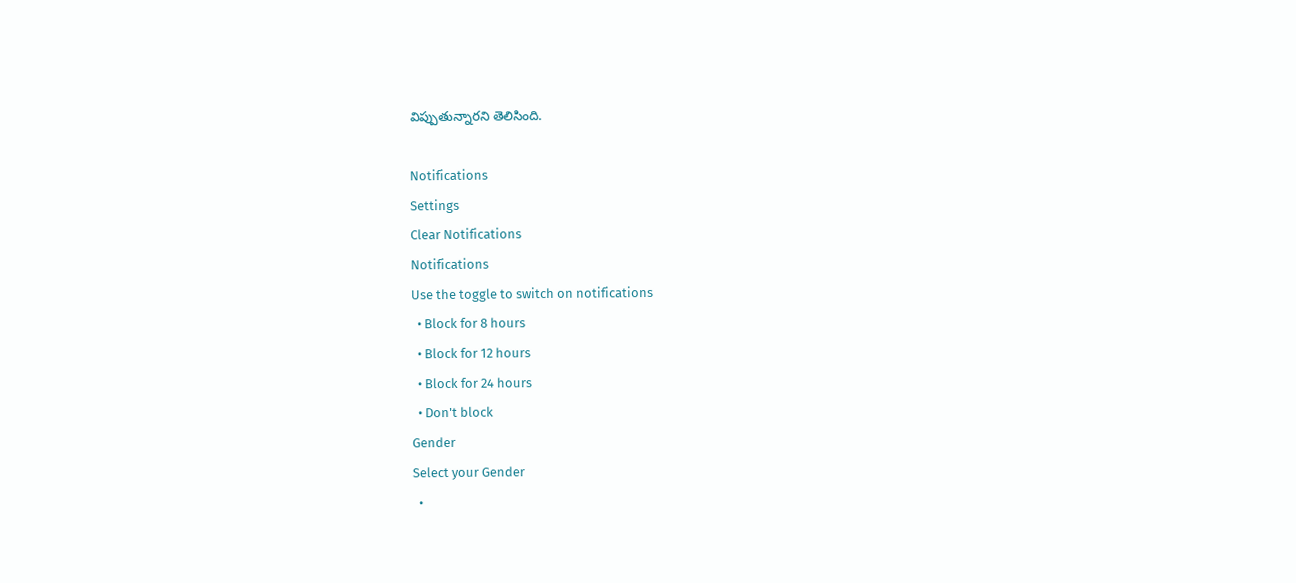విప్పుతున్నారని తెలిసింది.

Notifications
Settings
Clear Notifications
Notifications
Use the toggle to switch on notifications
  • Block for 8 hours
  • Block for 12 hours
  • Block for 24 hours
  • Don't block
Gender
Select your Gender
  •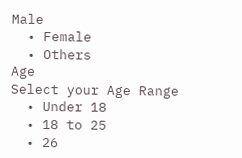Male
  • Female
  • Others
Age
Select your Age Range
  • Under 18
  • 18 to 25
  • 26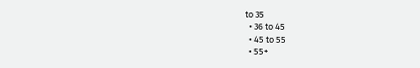to 35
  • 36 to 45
  • 45 to 55
  • 55+